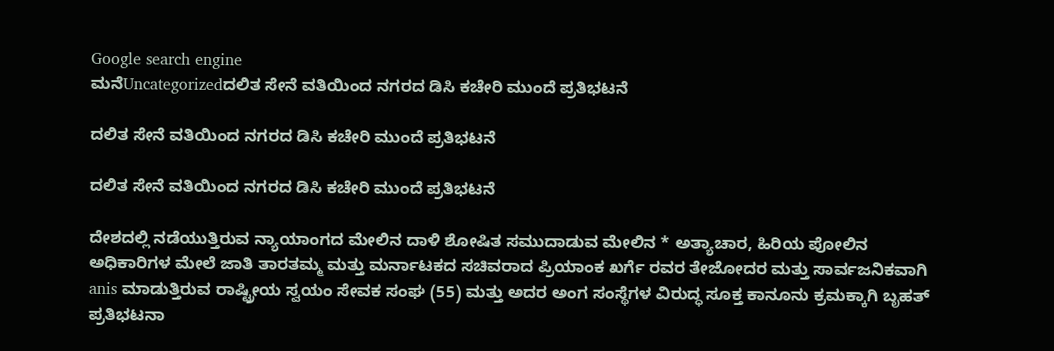Google search engine
ಮನೆUncategorizedದಲಿತ ಸೇನೆ ವತಿಯಿಂದ ನಗರದ ಡಿಸಿ ಕಚೇರಿ ಮುಂದೆ ಪ್ರತಿಭಟನೆ

ದಲಿತ ಸೇನೆ ವತಿಯಿಂದ ನಗರದ ಡಿಸಿ ಕಚೇರಿ ಮುಂದೆ ಪ್ರತಿಭಟನೆ

ದಲಿತ ಸೇನೆ ವತಿಯಿಂದ ನಗರದ ಡಿಸಿ ಕಚೇರಿ ಮುಂದೆ ಪ್ರತಿಭಟನೆ

ದೇಶದಲ್ಲಿ ನಡೆಯುತ್ತಿರುವ ನ್ಯಾಯಾಂಗದ ಮೇಲಿನ ದಾಳಿ ಶೋಷಿತ ಸಮುದಾಡುವ ಮೇಲಿನ * ಅತ್ಯಾಚಾರ, ಹಿರಿಯ ಪೋಲಿನ ಅಧಿಕಾರಿಗಳ ಮೇಲೆ ಜಾತಿ ತಾರತಮ್ಮ ಮತ್ತು ಮರ್ನಾಟಕದ ಸಚಿವರಾದ ಪ್ರಿಯಾಂಕ ಖರ್ಗೆ ರವರ ತೇಜೋದರ ಮತ್ತು ಸಾರ್ವಜನಿಕವಾಗಿ anis ಮಾಡುತ್ತಿರುವ ರಾಷ್ಟ್ರೀಯ ಸ್ವಯಂ ಸೇವಕ ಸಂಘ (55) ಮತ್ತು ಅದರ ಅಂಗ ಸಂಸ್ಥೆಗಳ ವಿರುದ್ಧ ಸೂಕ್ತ ಕಾನೂನು ಕ್ರಮಕ್ಕಾಗಿ ಬೃಹತ್ ಪ್ರತಿಭಟನಾ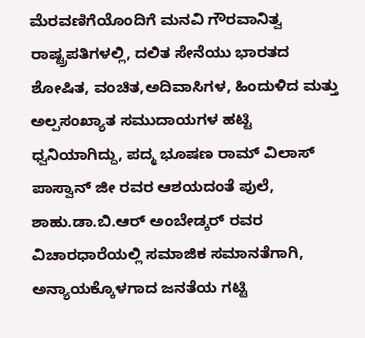ಮೆರವಣಿಗೆಯೊಂದಿಗೆ ಮನವಿ ಗೌರವಾನಿತ್ವ ರಾಷ್ಟ್ರಪತಿಗಳಲ್ಲಿ, ದಲಿತ ಸೇನೆಯು ಭಾರತದ ಶೋಷಿತ, ವಂಚಿತ,ಅದಿವಾಸಿಗಳ, ಹಿಂದುಳಿದ ಮತ್ತು ಅಲ್ಪಸಂಖ್ಯಾತ ಸಮುದಾಯಗಳ ಹಟ್ಟಿ ಧ್ವನಿಯಾಗಿದ್ದು, ಪದ್ಮ ಭೂಷಣ ರಾಮ್ ವಿಲಾಸ್ ಪಾಸ್ವಾನ್ ಜೀ ರವರ ಆಶಯದಂತೆ ಪುಲೆ, ಶಾಹು.ಡಾ.ಬಿ.ಆರ್ ಅಂಬೇಡ್ಕರ್ ರವರ ವಿಚಾರಧಾರೆಯಲ್ಲಿ ಸಮಾಜಿಕ ಸಮಾನತೆಗಾಗಿ, ಅನ್ಯಾಯಕ್ಕೊಳಗಾದ ಜನತೆಯ ಗಟ್ಟಿ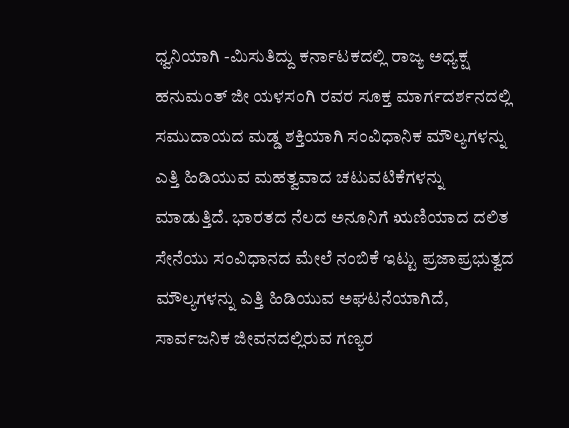ಧ್ವನಿಯಾಗಿ -ಮಿಸುತಿದ್ದು ಕರ್ನಾಟಕದಲ್ಲಿ ರಾಜ್ಯ ಅಧ್ಯಕ್ಷ ಹನುಮಂತ್ ಜೀ ಯಳಸಂಗಿ ರವರ ಸೂಕ್ತ ಮಾರ್ಗದರ್ಶನದಲ್ಲಿ ಸಮುದಾಯದ ಮಡ್ಡ ಶಕ್ತಿಯಾಗಿ ಸಂವಿಧಾನಿಕ ಮೌಲ್ಯಗಳನ್ನು ಎತ್ತಿ ಹಿಡಿಯುವ ಮಹತ್ವವಾದ ಚಟುವಟಿಕೆಗಳನ್ನು ಮಾಡುತ್ತಿದೆ. ಭಾರತದ ನೆಲದ ಅನೂನಿಗೆ ಋಣಿಯಾದ ದಲಿತ ಸೇನೆಯು ಸಂವಿಧಾನದ ಮೇಲೆ ನಂಬಿಕೆ ಇಟ್ಟು ಪ್ರಜಾಪ್ರಭುತ್ವದ ಮೌಲ್ಯಗಳನ್ನು ಎತ್ತಿ ಹಿಡಿಯುವ ಅಘಟನೆಯಾಗಿದೆ, ಸಾರ್ವಜನಿಕ ಜೀವನದಲ್ಲಿರುವ ಗಣ್ಯರ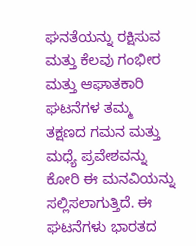ಘನತೆಯನ್ನು ರಕ್ಷಿಸುವ ಮತ್ತು ಕೆಲವು ಗಂಭೀರ ಮತ್ತು ಆಘಾತಕಾರಿ ಘಟನೆಗಳ ತಮ್ಮ ತಕ್ಷಣದ ಗಮನ ಮತ್ತು ಮಧ್ಯೆ ಪ್ರವೇಶವನ್ನು ಕೋರಿ ಈ ಮನವಿಯನ್ನು ಸಲ್ಲಿಸಲಾಗುತ್ತಿದೆ. ಈ ಘಟನೆಗಳು ಭಾರತದ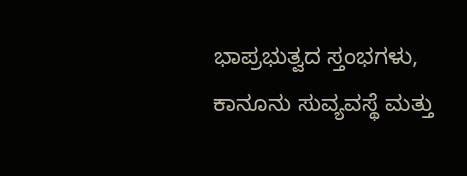ಭಾಪ್ರಭುತ್ವದ ಸ್ತಂಭಗಳು, ಕಾನೂನು ಸುವ್ಯವಸ್ಥೆ ಮತ್ತು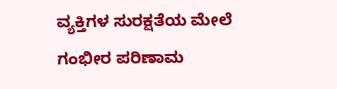ವ್ಯಕ್ತಿಗಳ ಸುರಕ್ಷತೆಯ ಮೇಲೆ ಗಂಭೀರ ಪರಿಣಾಮ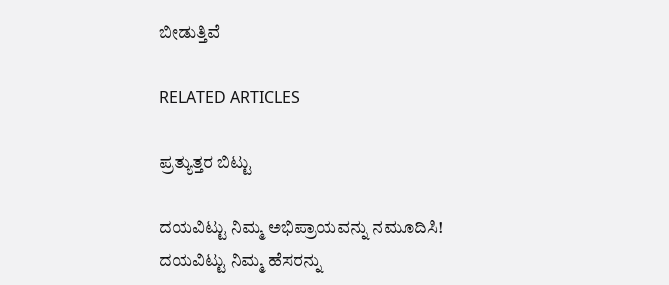ಬೀಡುತ್ತಿವೆ

RELATED ARTICLES

ಪ್ರತ್ಯುತ್ತರ ಬಿಟ್ಟು

ದಯವಿಟ್ಟು ನಿಮ್ಮ ಅಭಿಪ್ರಾಯವನ್ನು ನಮೂದಿಸಿ!
ದಯವಿಟ್ಟು ನಿಮ್ಮ ಹೆಸರನ್ನು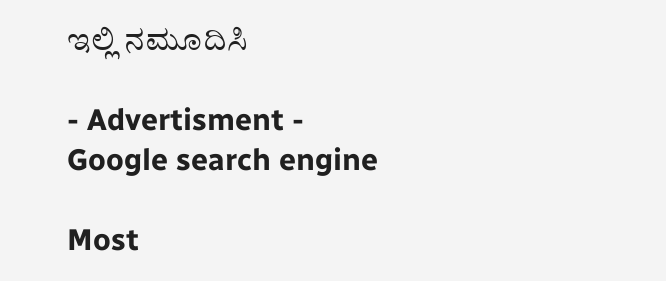ಇಲ್ಲಿ ನಮೂದಿಸಿ

- Advertisment -
Google search engine

Most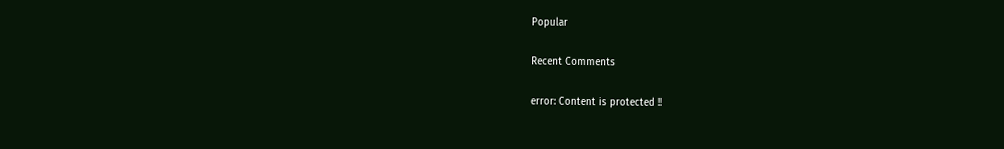Popular

Recent Comments

error: Content is protected !!